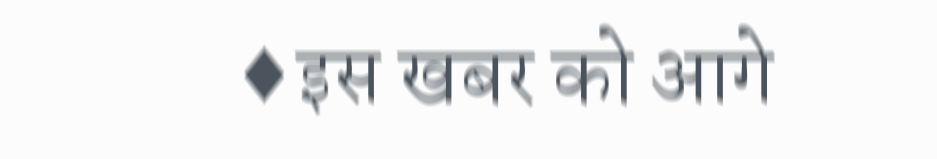♦इस खबर को आगे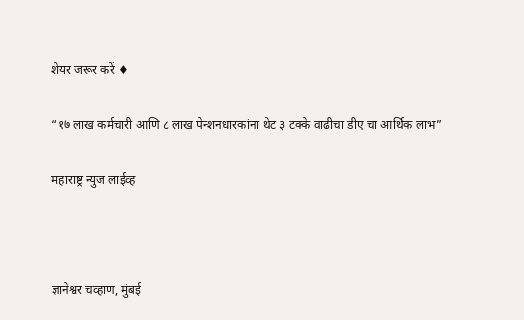शेयर जरूर करें ♦

“१७ लाख कर्मचारी आणि ८ लाख पेन्शनधारकांना थेट ३ टक्के वाढीचा डीए चा आर्थिक लाभ”

महाराष्ट्र न्युज लाईव्ह



ज्ञानेश्वर चव्हाण, मुंबई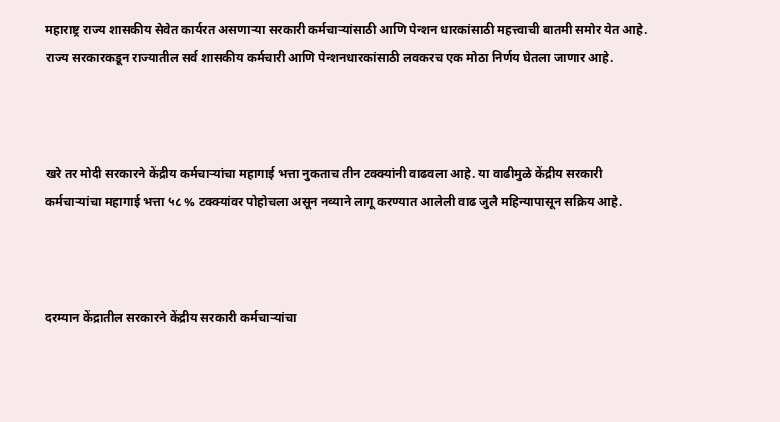महाराष्ट्र राज्य शासकीय सेवेत कार्यरत असणाऱ्या सरकारी कर्मचाऱ्यांसाठी आणि पेन्शन धारकांसाठी महत्त्वाची बातमी समोर येत आहे. राज्य सरकारकडून राज्यातील सर्व शासकीय कर्मचारी आणि पेन्शनधारकांसाठी लवकरच एक मोठा निर्णय घेतला जाणार आहे.



खरे तर मोदी सरकारने केंद्रीय कर्मचाऱ्यांचा महागाई भत्ता नुकताच तीन टक्क्यांनी वाढवला आहे. या वाढीमुळे केंद्रीय सरकारी कर्मचाऱ्यांचा महागाई भत्ता ५८ % टक्क्यांवर पोहोचला असून नव्याने लागू करण्यात आलेली वाढ जुलै महिन्यापासून सक्रिय आहे.



दरम्यान केंद्रातील सरकारने केंद्रीय सरकारी कर्मचाऱ्यांचा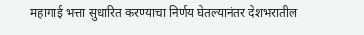महागाई भत्ता सुधारित करण्याचा निर्णय घेतल्यानंतर देशभरातील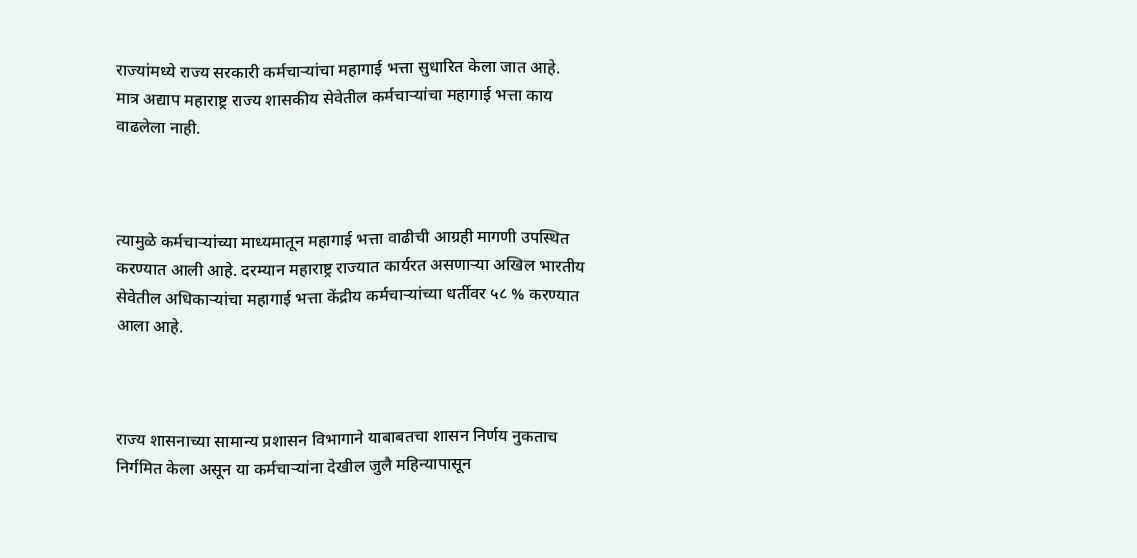राज्यांमध्ये राज्य सरकारी कर्मचाऱ्यांचा महागाई भत्ता सुधारित केला जात आहे. मात्र अद्याप महाराष्ट्र राज्य शासकीय सेवेतील कर्मचाऱ्यांचा महागाई भत्ता काय वाढलेला नाही.



त्यामुळे कर्मचाऱ्यांच्या माध्यमातून महागाई भत्ता वाढीची आग्रही मागणी उपस्थित करण्यात आली आहे. दरम्यान महाराष्ट्र राज्यात कार्यरत असणाऱ्या अखिल भारतीय सेवेतील अधिकाऱ्यांचा महागाई भत्ता केंद्रीय कर्मचाऱ्यांच्या धर्तीवर ५८ % करण्यात आला आहे.



राज्य शासनाच्या सामान्य प्रशासन विभागाने याबाबतचा शासन निर्णय नुकताच निर्गमित केला असून या कर्मचाऱ्यांना देखील जुलै महिन्यापासून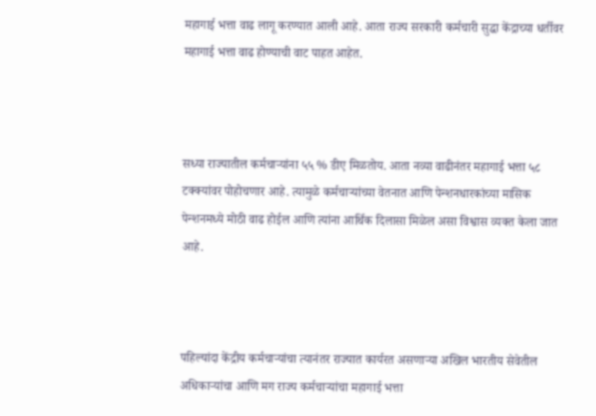महागाई भत्ता वाढ लागू करण्यात आली आहे. आता राज्य सरकारी कर्मचारी सुद्धा केंद्राच्या धर्तीवर महागाई भत्ता वाढ होण्याची वाट पाहत आहेत.



सध्या राज्यातील कर्मचाऱ्यांना ५५ % डीए मिळतोय. आता नव्या वाढीनंतर महागाई भत्ता ५८ टक्क्यांवर पोहोचणार आहे. त्यामुळे कर्मचाऱ्यांच्या वेतनात आणि पेन्शनधारकांच्या मासिक पेन्शनमध्ये मोठी वाढ होईल आणि त्यांना आर्थिक दिलासा मिळेल असा विश्वास व्यक्त केला जात आहे.



पहिल्यांदा केंद्रीय कर्मचाऱ्यांचा त्यानंतर राज्यात कार्यरत असणाऱ्या अखिल भारतीय सेवेतील अधिकाऱ्यांचा आणि मग राज्य कर्मचाऱ्यांचा महागाई भत्ता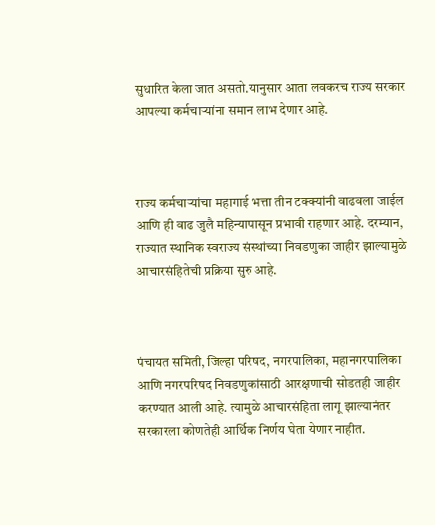सुधारित केला जात असतो.यानुसार आता लवकरच राज्य सरकार आपल्या कर्मचाऱ्यांना समान लाभ देणार आहे.



राज्य कर्मचाऱ्यांचा महागाई भत्ता तीन टक्क्यांनी वाढवला जाईल आणि ही वाढ जुलै महिन्यापासून प्रभावी राहणार आहे. दरम्यान, राज्यात स्थानिक स्वराज्य संस्थांच्या निवडणुका जाहीर झाल्यामुळे आचारसंहितेची प्रक्रिया सुरु आहे.



पंचायत समिती, जिल्हा परिषद, नगरपालिका, महानगरपालिका आणि नगरपरिषद निवडणुकांसाठी आरक्षणाची सोडतही जाहीर करण्यात आली आहे. त्यामुळे आचारसंहिता लागू झाल्यानंतर सरकारला कोणतेही आर्थिक निर्णय घेता येणार नाहीत.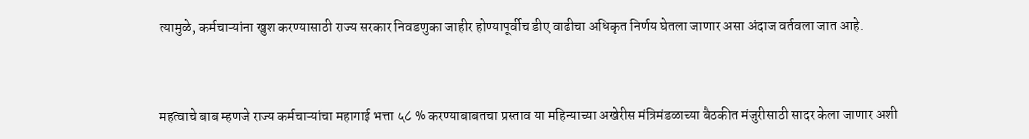त्यामुळे, कर्मचाऱ्यांना खुश करण्यासाठी राज्य सरकार निवडणुका जाहीर होण्यापूर्वीच डीए वाढीचा अधिकृत निर्णय घेतला जाणार असा अंदाज वर्तवला जात आहे.



महत्वाचे बाब म्हणजे राज्य कर्मचाऱ्यांचा महागाई भत्ता ५८ % करण्याबाबतचा प्रस्ताव या महिन्याच्या अखेरीस मंत्रिमंडळाच्या बैठकीत मंजुरीसाठी सादर केला जाणार अशी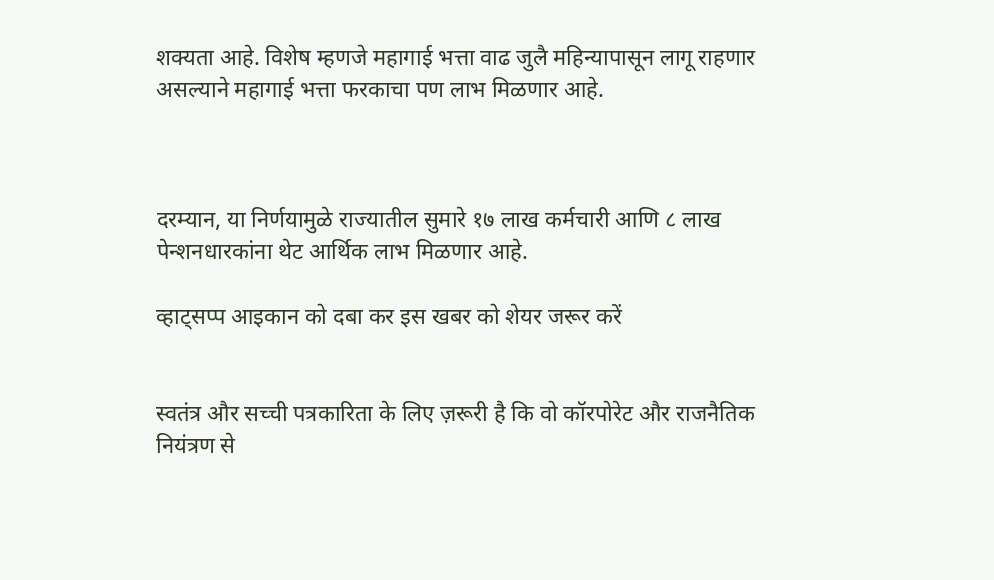शक्यता आहे. विशेष म्हणजे महागाई भत्ता वाढ जुलै महिन्यापासून लागू राहणार असल्याने महागाई भत्ता फरकाचा पण लाभ मिळणार आहे.



दरम्यान, या निर्णयामुळे राज्यातील सुमारे १७ लाख कर्मचारी आणि ८ लाख पेन्शनधारकांना थेट आर्थिक लाभ मिळणार आहे.

व्हाट्सप्प आइकान को दबा कर इस खबर को शेयर जरूर करें


स्वतंत्र और सच्ची पत्रकारिता के लिए ज़रूरी है कि वो कॉरपोरेट और राजनैतिक नियंत्रण से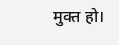मुक्त हो।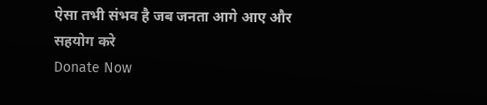ऐसा तभी संभव है जब जनता आगे आए और सहयोग करे
Donate Now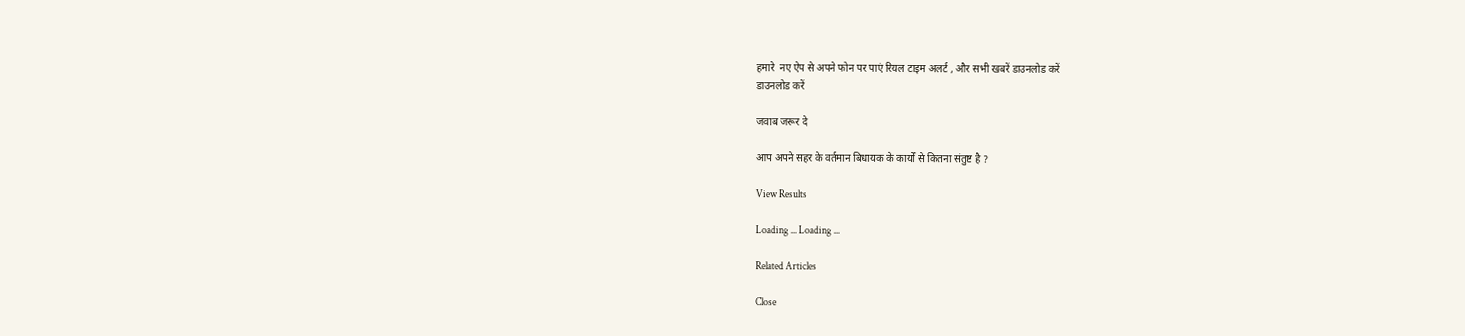हमारे  नए ऐप से अपने फोन पर पाएं रियल टाइम अलर्ट , और सभी खबरें डाउनलोड करें
डाउनलोड करें

जवाब जरूर दे

आप अपने सहर के वर्तमान बिधायक के कार्यों से कितना संतुष्ट है ?

View Results

Loading ... Loading ...

Related Articles

Close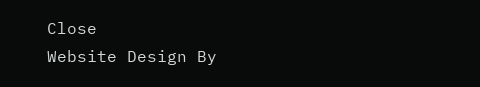Close
Website Design By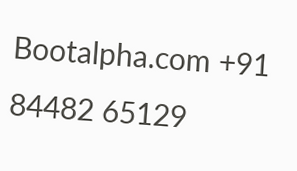Bootalpha.com +91 84482 65129